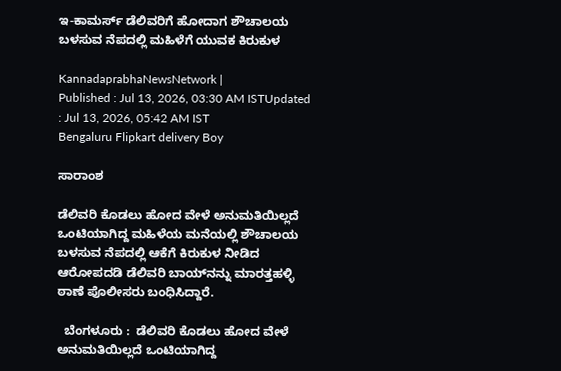ಇ-ಕಾಮರ್ಸ್‌ ಡೆಲಿವರಿಗೆ ಹೋದಾಗ ಶೌಚಾಲಯ ಬಳಸುವ ನೆಪದಲ್ಲಿ ಮಹಿಳೆಗೆ ಯುವಕ ಕಿರುಕುಳ

KannadaprabhaNewsNetwork |
Published : Jul 13, 2026, 03:30 AM ISTUpdated : Jul 13, 2026, 05:42 AM IST
Bengaluru Flipkart delivery Boy

ಸಾರಾಂಶ

ಡೆಲಿವರಿ ಕೊಡಲು ಹೋದ ವೇಳೆ ಅನುಮತಿಯಿಲ್ಲದೆ ಒಂಟಿಯಾಗಿದ್ದ ಮಹಿಳೆಯ ಮನೆಯಲ್ಲಿ ಶೌಚಾಲಯ ಬಳಸುವ ನೆಪದಲ್ಲಿ ಆಕೆಗೆ ಕಿರುಕುಳ ನೀಡಿದ ಆರೋಪದಡಿ ಡೆಲಿವರಿ ಬಾಯ್‌ನನ್ನು ಮಾರತ್ತಹಳ್ಳಿ ಠಾಣೆ ಪೊಲೀಸರು ಬಂಧಿಸಿದ್ದಾರೆ.

  ಬೆಂಗಳೂರು :  ಡೆಲಿವರಿ ಕೊಡಲು ಹೋದ ವೇಳೆ ಅನುಮತಿಯಿಲ್ಲದೆ ಒಂಟಿಯಾಗಿದ್ದ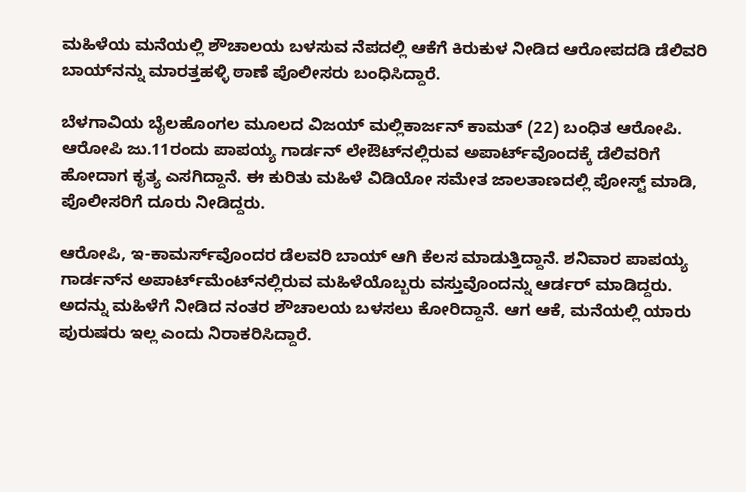ಮಹಿಳೆಯ ಮನೆಯಲ್ಲಿ ಶೌಚಾಲಯ ಬಳಸುವ ನೆಪದಲ್ಲಿ ಆಕೆಗೆ ಕಿರುಕುಳ ನೀಡಿದ ಆರೋಪದಡಿ ಡೆಲಿವರಿ ಬಾಯ್‌ನನ್ನು ಮಾರತ್ತಹಳ್ಳಿ ಠಾಣೆ ಪೊಲೀಸರು ಬಂಧಿಸಿದ್ದಾರೆ.

ಬೆಳಗಾವಿಯ ಬೈಲಹೊಂಗಲ ಮೂಲದ ವಿಜಯ್ ಮಲ್ಲಿಕಾರ್ಜನ್‌ ಕಾಮತ್‌ (22) ಬಂಧಿತ ಆರೋಪಿ. ಆರೋಪಿ ಜು.11ರಂದು ಪಾಪಯ್ಯ ಗಾರ್ಡನ್ ಲೇಔಟ್‌ನಲ್ಲಿರುವ ಅಪಾರ್ಟ್‌ವೊಂದಕ್ಕೆ ಡೆಲಿವರಿಗೆ ಹೋದಾಗ ಕೃತ್ಯ ಎಸಗಿದ್ದಾನೆ. ಈ ಕುರಿತು ಮಹಿಳೆ ವಿಡಿಯೋ ಸಮೇತ ಜಾಲತಾಣದಲ್ಲಿ ಪೋಸ್ಟ್ ಮಾಡಿ, ಪೊಲೀಸರಿಗೆ ದೂರು ನೀಡಿದ್ದರು.

ಆರೋಪಿ, ಇ-ಕಾಮರ್ಸ್‌ವೊಂದರ ಡೆಲವರಿ ಬಾಯ್ ಆಗಿ ಕೆಲಸ ಮಾಡುತ್ತಿದ್ದಾನೆ. ಶನಿವಾರ ಪಾಪಯ್ಯ ಗಾರ್ಡನ್‌ನ ಅಪಾರ್ಟ್‌ಮೆಂಟ್‌ನಲ್ಲಿರುವ ಮಹಿಳೆಯೊಬ್ಬರು ವಸ್ತುವೊಂದನ್ನು ಆರ್ಡರ್‌ ಮಾಡಿದ್ದರು. ಅದನ್ನು ಮಹಿಳೆಗೆ ನೀಡಿದ ನಂತರ ಶೌಚಾಲಯ ಬಳಸಲು ಕೋರಿದ್ದಾನೆ. ಆಗ ಆಕೆ, ಮನೆಯಲ್ಲಿ ಯಾರು ಪುರುಷರು ಇಲ್ಲ ಎಂದು ನಿರಾಕರಿಸಿದ್ದಾರೆ.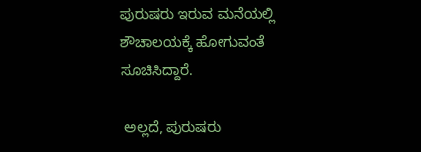ಪುರುಷರು ಇರುವ ಮನೆಯಲ್ಲಿ ಶೌಚಾಲಯಕ್ಕೆ ಹೋಗುವಂತೆ ಸೂಚಿಸಿದ್ದಾರೆ.

 ಅಲ್ಲದೆ, ಪುರುಷರು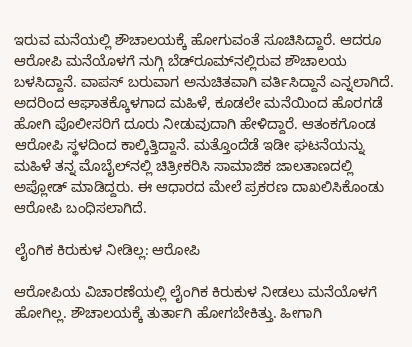ಇರುವ ಮನೆಯಲ್ಲಿ ಶೌಚಾಲಯಕ್ಕೆ ಹೋಗುವಂತೆ ಸೂಚಿಸಿದ್ದಾರೆ. ಆದರೂ ಆರೋಪಿ ಮನೆಯೊಳಗೆ ನುಗ್ಗಿ ಬೆಡ್‌ರೂಮ್‌ನಲ್ಲಿರುವ ಶೌಚಾಲಯ ಬಳಸಿದ್ದಾನೆ. ವಾಪಸ್‌ ಬರುವಾಗ ಅನುಚಿತವಾಗಿ ವರ್ತಿಸಿದ್ದಾನೆ ಎನ್ನಲಾಗಿದೆ. ಅದರಿಂದ ಆಘಾತಕ್ಕೊಳಗಾದ ಮಹಿಳೆ, ಕೂಡಲೇ ಮನೆಯಿಂದ ಹೊರಗಡೆ ಹೋಗಿ ಪೊಲೀಸರಿಗೆ ದೂರು ನೀಡುವುದಾಗಿ ಹೇಳಿದ್ದಾರೆ. ಆತಂಕಗೊಂಡ ಆರೋಪಿ ಸ್ಥಳದಿಂದ ಕಾಲ್ಕಿತ್ತಿದ್ದಾನೆ. ಮತ್ತೊಂದೆಡೆ ಇಡೀ ಘಟನೆಯನ್ನು ಮಹಿಳೆ ತನ್ನ ಮೊಬೈಲ್‌ನಲ್ಲಿ ಚಿತ್ರೀಕರಿಸಿ ಸಾಮಾಜಿಕ ಜಾಲತಾಣದಲ್ಲಿ ಅಪ್ಲೋಡ್ ಮಾಡಿದ್ದರು. ಈ ಆಧಾರದ ಮೇಲೆ ಪ್ರಕರಣ ದಾಖಲಿಸಿಕೊಂಡು ಆರೋಪಿ ಬಂಧಿಸಲಾಗಿದೆ.

ಲೈಂಗಿಕ ಕಿರುಕುಳ ನೀಡಿಲ್ಲ: ಆರೋಪಿ

ಆರೋಪಿಯ ವಿಚಾರಣೆಯಲ್ಲಿ ಲೈಂಗಿಕ ಕಿರುಕುಳ ನೀಡಲು ಮನೆಯೊಳಗೆ ಹೋಗಿಲ್ಲ. ಶೌಚಾಲಯಕ್ಕೆ ತುರ್ತಾಗಿ ಹೋಗಬೇಕಿತ್ತು. ಹೀಗಾಗಿ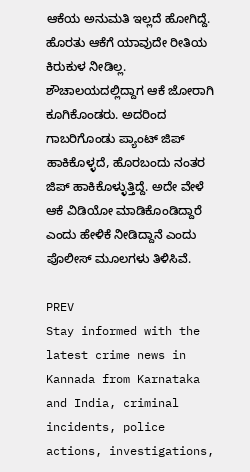ಆಕೆಯ ಅನುಮತಿ ಇಲ್ಲದೆ ಹೋಗಿದ್ದೆ. ಹೊರತು ಆಕೆಗೆ ಯಾವುದೇ ರೀತಿಯ ಕಿರುಕುಳ ನೀಡಿಲ್ಲ. ಶೌಚಾಲಯದಲ್ಲಿದ್ದಾಗ ಆಕೆ ಜೋರಾಗಿ ಕೂಗಿಕೊಂಡರು. ಅದರಿಂದ ಗಾಬರಿಗೊಂಡು ಪ್ಯಾಂಟ್‌ ಜಿಪ್‌ ಹಾಕಿಕೊಳ್ಳದೆ, ಹೊರಬಂದು ನಂತರ ಜಿಪ್‌ ಹಾಕಿಕೊಳ್ಳುತ್ತಿದ್ದೆ. ಅದೇ ವೇಳೆ ಆಕೆ ವಿಡಿಯೋ ಮಾಡಿಕೊಂಡಿದ್ದಾರೆ ಎಂದು ಹೇಳಿಕೆ ನೀಡಿದ್ದಾನೆ ಎಂದು ಪೊಲೀಸ್‌ ಮೂಲಗಳು ತಿಳಿಸಿವೆ.

PREV
Stay informed with the latest crime news in Kannada from Karnataka and India, criminal incidents, police actions, investigations,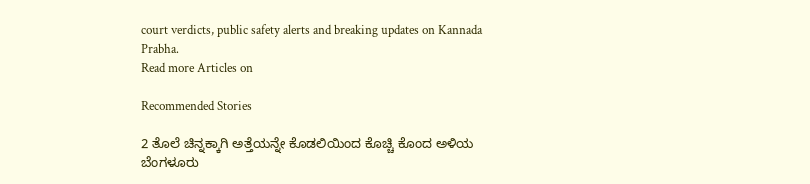court verdicts, public safety alerts and breaking updates on Kannada Prabha.
Read more Articles on

Recommended Stories

2 ತೊಲೆ ಚಿನ್ನಕ್ಕಾಗಿ ಅತ್ತೆಯನ್ನೇ ಕೊಡಲಿಯಿಂದ ಕೊಚ್ಚಿ ಕೊಂದ ಅಳಿಯ
ಬೆಂಗಳೂರು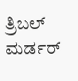ತ್ರಿಬಲ್‌ ಮರ್ಡರ್‌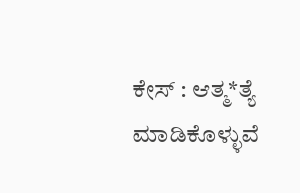ಕೇಸ್‌ : ಆತ್ಮ*ತ್ಯೆ ಮಾಡಿಕೊಳ್ಳುವೆ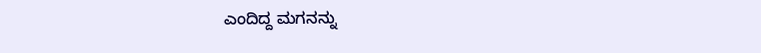ಎಂದಿದ್ದ ಮಗನನ್ನು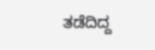ತಡೆದಿದ್ದ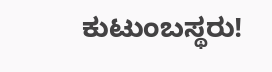ಕುಟುಂಬಸ್ಥರು!